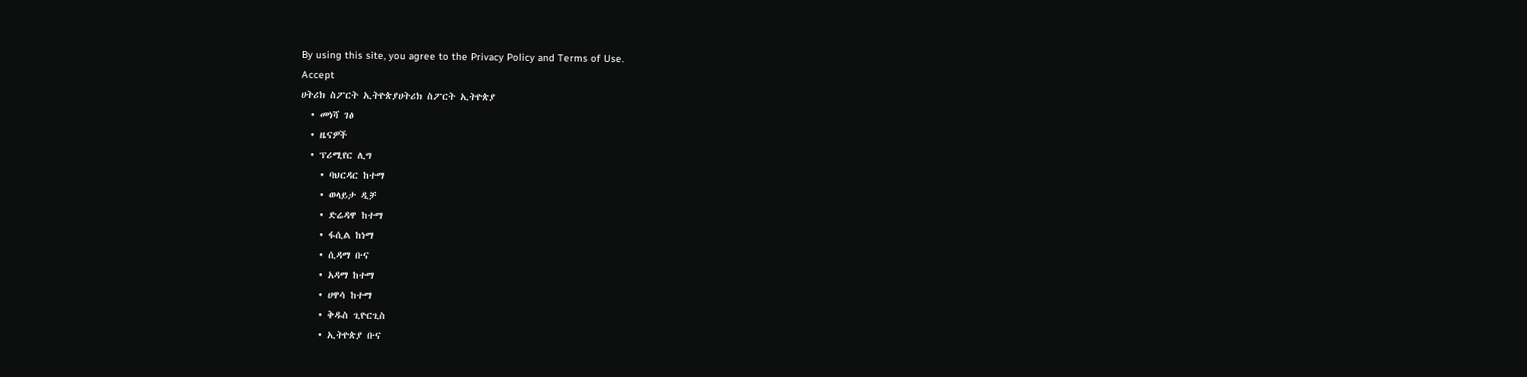By using this site, you agree to the Privacy Policy and Terms of Use.
Accept
ሀትሪክ ስፖርት ኢትዮጵያሀትሪክ ስፖርት ኢትዮጵያ
  • መነሻ ገፅ
  • ዜናዎች
  • ፕሪሚየር ሊግ
    • ባህርዳር ከተማ
    • ወላይታ ዲቻ
    • ድሬዳዋ ከተማ
    • ፋሲል ከነማ
    • ሲዳማ ቡና
    • አዳማ ከተማ
    • ሀዋሳ ከተማ
    • ቅዱስ ጊዮርጊስ
    • ኢትዮጵያ ቡና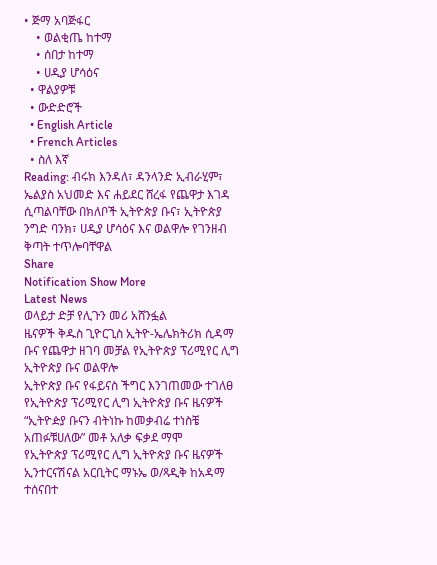• ጅማ አባጅፋር
    • ወልቂጤ ከተማ
    • ሰበታ ከተማ
    • ሀዲያ ሆሳዕና
  • ዋልያዎቹ
  • ውድድሮች
  • English Article
  • French Articles
  • ስለ እኛ
Reading: ብሩክ እንዳለ፣ ዳንላንድ ኢብራሂም፣ ኤልያስ አህመድ እና ሐይደር ሸረፋ የጨዋታ እገዳ ሲጣልባቸው በክለቦች ኢትዮጵያ ቡና፣ ኢትዮጵያ ንግድ ባንክ፣ ሀዲያ ሆሳዕና እና ወልዋሎ የገንዘብ ቅጣት ተጥሎባቸዋል
Share
Notification Show More
Latest News
ወላይታ ድቻ የሊጉን መሪ አሸንፏል
ዜናዎች ቅዱስ ጊዮርጊስ ኢትዮ-ኤሌክትሪክ ሲዳማ ቡና የጨዋታ ዘገባ መቻል የኢትዮጵያ ፕሪሚየር ሊግ ኢትዮጵያ ቡና ወልዋሎ
ኢትዮጵያ ቡና የፋይናስ ችግር እንገጠመው ተገለፀ
የኢትዮጵያ ፕሪሚየር ሊግ ኢትዮጵያ ቡና ዜናዎች
“ኢትዮዽያ ቡናን ብትነኩ ከመቃብሬ ተነስቼ አጠፉቹሀለው” መቶ አለቃ ፍቃደ ማሞ
የኢትዮጵያ ፕሪሚየር ሊግ ኢትዮጵያ ቡና ዜናዎች
ኢንተርናሽናል አርቢትር ማኑኤ ወ/ጻዲቅ ከአዳማ ተሰናበተ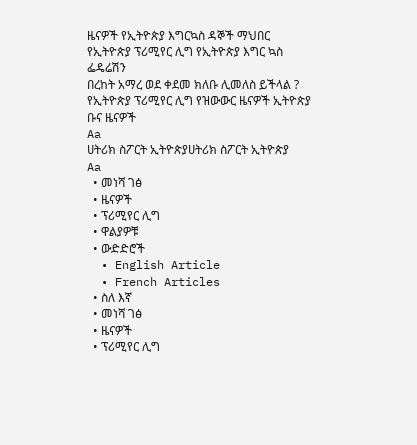ዜናዎች የኢትዮጵያ እግርኳስ ዳኞች ማህበር የኢትዮጵያ ፕሪሚየር ሊግ የኢትዮጵያ እግር ኳስ ፌዴሬሽን
በረከት አማረ ወደ ቀደመ ክለቡ ሊመለስ ይችላል ?
የኢትዮጵያ ፕሪሚየር ሊግ የዝውውር ዜናዎች ኢትዮጵያ ቡና ዜናዎች
Aa
ሀትሪክ ስፖርት ኢትዮጵያሀትሪክ ስፖርት ኢትዮጵያ
Aa
  • መነሻ ገፅ
  • ዜናዎች
  • ፕሪሚየር ሊግ
  • ዋልያዎቹ
  • ውድድሮች
  • English Article
  • French Articles
  • ስለ እኛ
  • መነሻ ገፅ
  • ዜናዎች
  • ፕሪሚየር ሊግ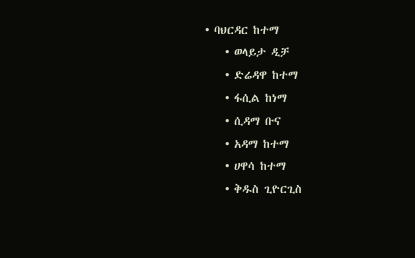• ባህርዳር ከተማ
    • ወላይታ ዲቻ
    • ድሬዳዋ ከተማ
    • ፋሲል ከነማ
    • ሲዳማ ቡና
    • አዳማ ከተማ
    • ሀዋሳ ከተማ
    • ቅዱስ ጊዮርጊስ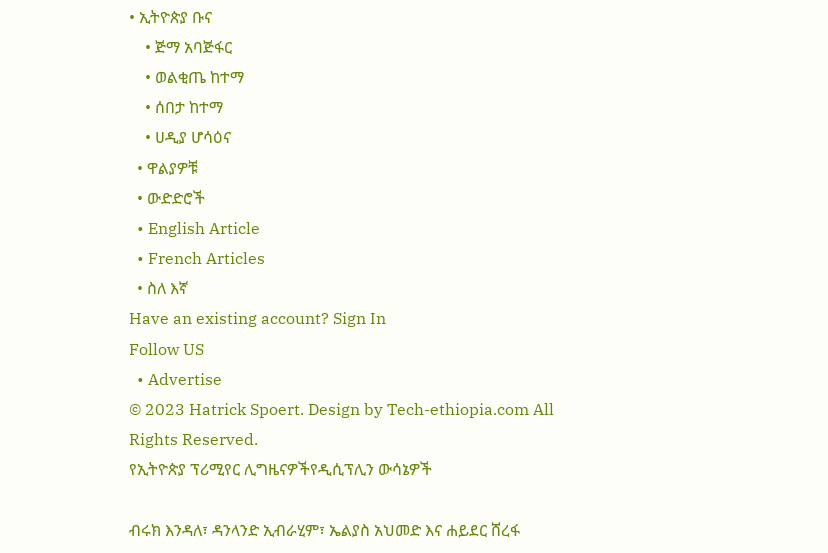• ኢትዮጵያ ቡና
    • ጅማ አባጅፋር
    • ወልቂጤ ከተማ
    • ሰበታ ከተማ
    • ሀዲያ ሆሳዕና
  • ዋልያዎቹ
  • ውድድሮች
  • English Article
  • French Articles
  • ስለ እኛ
Have an existing account? Sign In
Follow US
  • Advertise
© 2023 Hatrick Spoert. Design by Tech-ethiopia.com All Rights Reserved.
የኢትዮጵያ ፕሪሚየር ሊግዜናዎችየዲሲፕሊን ውሳኔዎች

ብሩክ እንዳለ፣ ዳንላንድ ኢብራሂም፣ ኤልያስ አህመድ እና ሐይደር ሸረፋ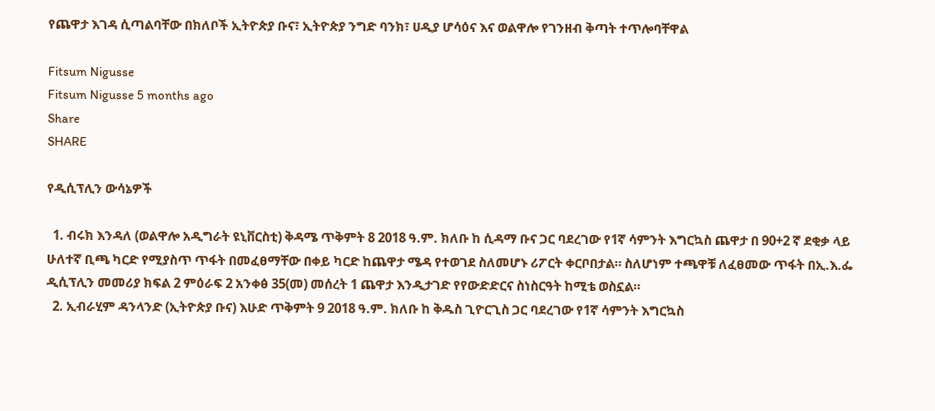የጨዋታ እገዳ ሲጣልባቸው በክለቦች ኢትዮጵያ ቡና፣ ኢትዮጵያ ንግድ ባንክ፣ ሀዲያ ሆሳዕና እና ወልዋሎ የገንዘብ ቅጣት ተጥሎባቸዋል

Fitsum Nigusse
Fitsum Nigusse 5 months ago
Share
SHARE

የዲሲፕሊን ውሳኔዎች

  1. ብሩክ እንዳለ (ወልዋሎ አዲግራት ዩኒቨርስቲ) ቅዳሜ ጥቅምት 8 2018 ዓ.ም. ክለቡ ከ ሲዳማ ቡና ጋር ባደረገው የ1ኛ ሳምንት እግርኳስ ጨዋታ በ 90+2 ኛ ደቂቃ ላይ ሁለተኛ ቢጫ ካርድ የሚያስጥ ጥፋት በመፈፀማቸው በቀይ ካርድ ከጨዋታ ሜዳ የተወገደ ስለመሆኑ ሪፖርት ቀርቦበታል። ስለሆነም ተጫዋቹ ለፈፀመው ጥፋት በኢ.እ.ፌ ዲሲፕሊን መመሪያ ክፍል 2 ምዕራፍ 2 አንቀፅ 35(መ) መሰረት 1 ጨዋታ እንዲታገድ የየውድድርና ስነስርዓት ከሚቴ ወስኗል።
  2. ኢብራሂም ዳንላንድ (ኢትዮጵያ ቡና) እሁድ ጥቅምት 9 2018 ዓ.ም. ክለቡ ከ ቅዱስ ጊዮርጊስ ጋር ባደረገው የ1ኛ ሳምንት እግርኳስ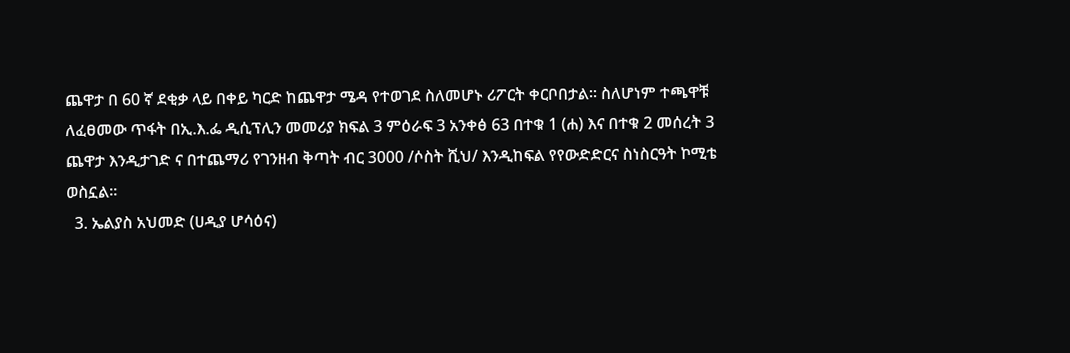ጨዋታ በ 60 ኛ ደቂቃ ላይ በቀይ ካርድ ከጨዋታ ሜዳ የተወገደ ስለመሆኑ ሪፖርት ቀርቦበታል። ስለሆነም ተጫዋቹ ለፈፀመው ጥፋት በኢ.እ.ፌ ዲሲፕሊን መመሪያ ክፍል 3 ምዕራፍ 3 አንቀፅ 63 በተቁ 1 (ሐ) እና በተቁ 2 መሰረት 3 ጨዋታ እንዲታገድ ና በተጨማሪ የገንዘብ ቅጣት ብር 3000 /ሶስት ሺህ/ እንዲከፍል የየውድድርና ስነስርዓት ኮሚቴ ወስኗል።
  3. ኤልያስ አህመድ (ሀዲያ ሆሳዕና)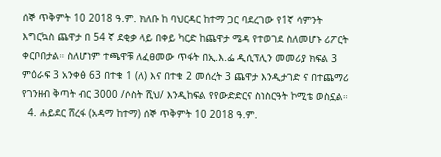ሰኞ ጥቅምት 10 2018 ዓ.ም. ክለቡ ከ ባህርዳር ከተማ ጋር ባደረገው የ1ኛ ሳምንት እግርኳስ ጨዋታ በ 54 ኛ ደቂቃ ላይ በቀይ ካርድ ከጨዋታ ሜዳ የተወገደ ስለመሆኑ ሪፖርት ቀርቦበታል። ስለሆነም ተጫዋቹ ለፈፀመው ጥፋት በኢ.እ.ፌ ዲሲፕሊን መመሪያ ክፍል 3 ምዕራፍ 3 አንቀፅ 63 በተቁ 1 (ለ) እና በተቁ 2 መሰረት 3 ጨዋታ እንዲታገድ ና በተጨማሪ የገንዘብ ቅጣት ብር 3000 /ሶስት ሺህ/ እንዲከፍል የየውድድርና ስነስርዓት ኮሚቴ ወስኗል።
  4. ሐይደር ሸረፋ (አዳማ ከተማ) ሰኞ ጥቅምት 10 2018 ዓ.ም.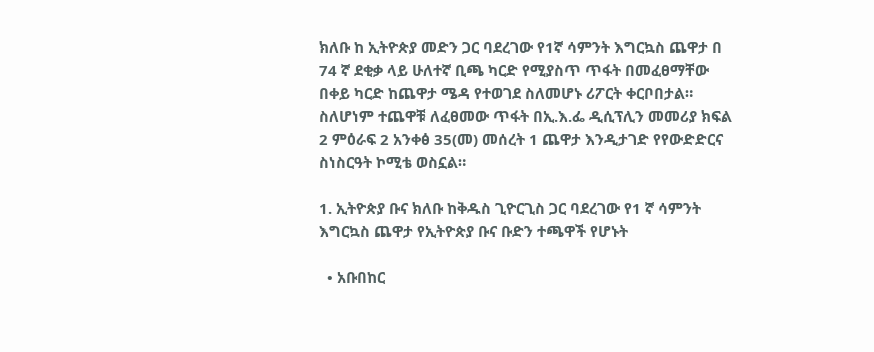ክለቡ ከ ኢትዮጵያ መድን ጋር ባደረገው የ1ኛ ሳምንት እግርኳስ ጨዋታ በ 74 ኛ ደቂቃ ላይ ሁለተኛ ቢጫ ካርድ የሚያስጥ ጥፋት በመፈፀማቸው በቀይ ካርድ ከጨዋታ ሜዳ የተወገደ ስለመሆኑ ሪፖርት ቀርቦበታል። ስለሆነም ተጨዋቹ ለፈፀመው ጥፋት በኢ.እ.ፌ ዲሲፕሊን መመሪያ ክፍል 2 ምዕራፍ 2 አንቀፅ 35(መ) መሰረት 1 ጨዋታ እንዲታገድ የየውድድርና ስነስርዓት ኮሚቴ ወስኗል።

1. ኢትዮጵያ ቡና ክለቡ ከቅዱስ ጊዮርጊስ ጋር ባደረገው የ1 ኛ ሳምንት እግርኳስ ጨዋታ የኢትዮጵያ ቡና ቡድን ተጫዋች የሆኑት

  • አቡበከር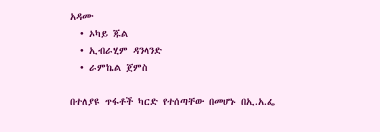አዳሙ
  • ኦካይ ጁል
  • ኢብራሂም ዳንላንድ
  • ራምኬል ጀምስ

በተለያዩ ጥፋቶች ካርድ የተሰጣቸው በመሆኑ በኢ.አ.ፌ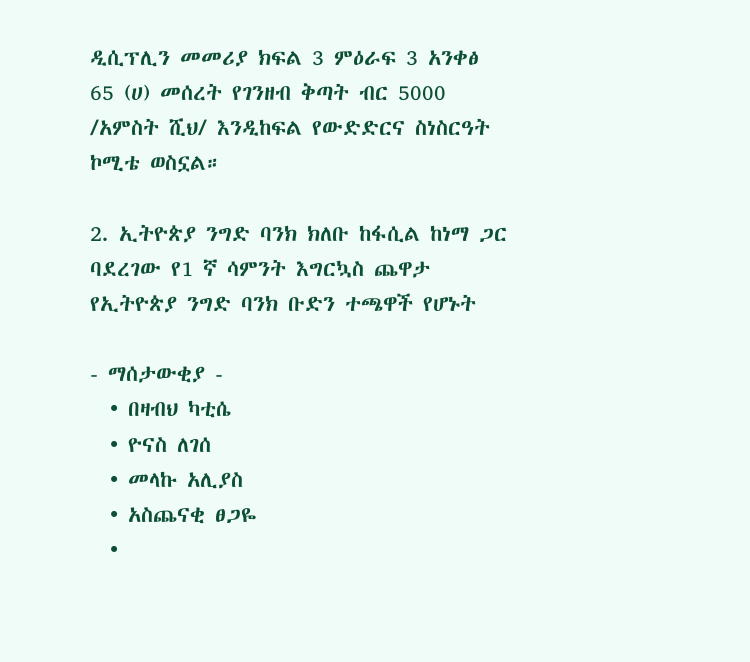ዲሲፕሊን መመሪያ ክፍል 3 ምዕራፍ 3 አንቀፅ 65 (ሀ) መሰረት የገንዘብ ቅጣት ብር 5000 /አምስት ሺህ/ እንዲከፍል የውድድርና ስነስርዓት ኮሚቴ ወስኗል።

2. ኢትዮጵያ ንግድ ባንክ ክለቡ ከፋሲል ከነማ ጋር ባደረገው የ1 ኛ ሳምንት እግርኳስ ጨዋታ የኢትዮጵያ ንግድ ባንክ ቡድን ተጫዋች የሆኑት

- ማሰታውቂያ -
  • በዛብህ ካቲሴ
  • ዮናስ ለገሰ
  • መላኩ አሊያስ
  • አስጨናቂ ፀጋዬ
  •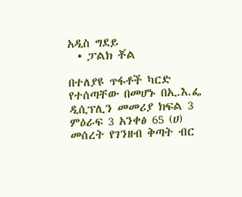አዲስ ግደይ
  • ፓልክ ቾል

በተለያዩ ጥፋቶች ካርድ የተሰጣቸው በመሆኑ በኢ.እ.ፌ ዲሲፕሊን መመሪያ ክፍል 3 ምዕራፍ 3 አንቀፅ 65 (ሀ) መሰረት የገንዘብ ቅጣት ብር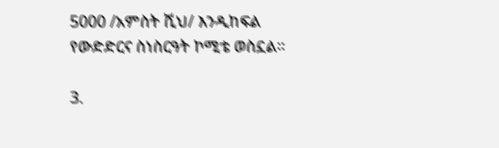5000 /አምስት ሺህ/ እንዲከፍል የውድድርና ስነስርዓት ኮሚቴ ወስኗል።

3.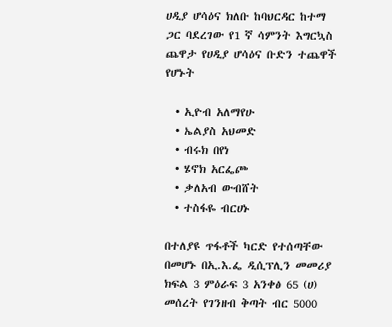ሀዲያ ሆሳዕና ክለቡ ከባህርዳር ከተማ ጋር ባደረገው የ1 ኛ ሳምንት እግርኳስ ጨዋታ የሀዲያ ሆሳዕና ቡድን ተጨዋች የሆኑት

  • ኢዮብ አለማየሁ
  • ኤልያስ አህመድ
  • ብሩክ በየነ
  • ሄኖክ አርፌጮ
  • ቃለአብ ውብሸት
  • ተስፋዬ ብርሀኑ

በተለያዩ ጥፋቶች ካርድ የተሰጣቸው በመሆኑ በኢ.እ.ፌ ዲሲፕሊን መመሪያ ክፍል 3 ምዕራፍ 3 አንቀፅ 65 (ሀ) መሰረት የገንዘብ ቅጣት ብር 5000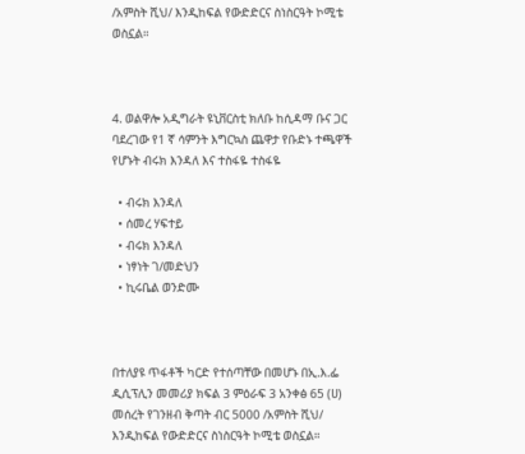/አምስት ሺህ/ እንዲከፍል የውድድርና ስነስርዓት ኮሚቴ ወስኗል።



4. ወልዋሎ አዲግራት ዩኒቨርስቲ ክለቡ ከሲዳማ ቡና ጋር ባደረገው የ1 ኛ ሳምንት እግርኳስ ጨዋታ የቡድኑ ተጫዋች የሆኑት ብሩክ እንዳለ እና ተስፋዬ ተስፋዬ

  • ብሩክ እንዳለ
  • ሰመረ ሃፍተይ
  • ብሩክ እንዳለ
  • ነፃነት ገ/መድህን
  • ኪሩቤል ወንድሙ



በተለያዩ ጥፋቶች ካርድ የተሰጣቸው በመሆኑ በኢ.እ.ፌ ዲሲፕሊን መመሪያ ክፍል 3 ምዕራፍ 3 አንቀፅ 65 (ሀ) መሰረት የገንዘብ ቅጣት ብር 5000 /አምስት ሺህ/ እንዲከፍል የውድድርና ስነስርዓት ኮሚቴ ወስኗል።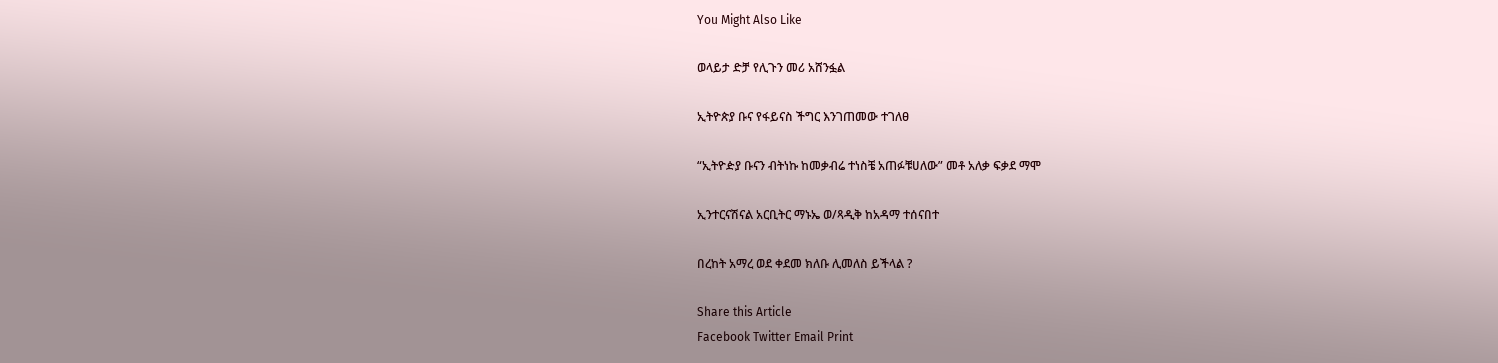You Might Also Like

ወላይታ ድቻ የሊጉን መሪ አሸንፏል

ኢትዮጵያ ቡና የፋይናስ ችግር እንገጠመው ተገለፀ

“ኢትዮዽያ ቡናን ብትነኩ ከመቃብሬ ተነስቼ አጠፉቹሀለው” መቶ አለቃ ፍቃደ ማሞ

ኢንተርናሽናል አርቢትር ማኑኤ ወ/ጻዲቅ ከአዳማ ተሰናበተ

በረከት አማረ ወደ ቀደመ ክለቡ ሊመለስ ይችላል ?

Share this Article
Facebook Twitter Email Print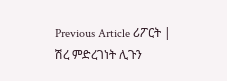Previous Article ሪፖርት | ሽረ ምድረገነት ሊጉን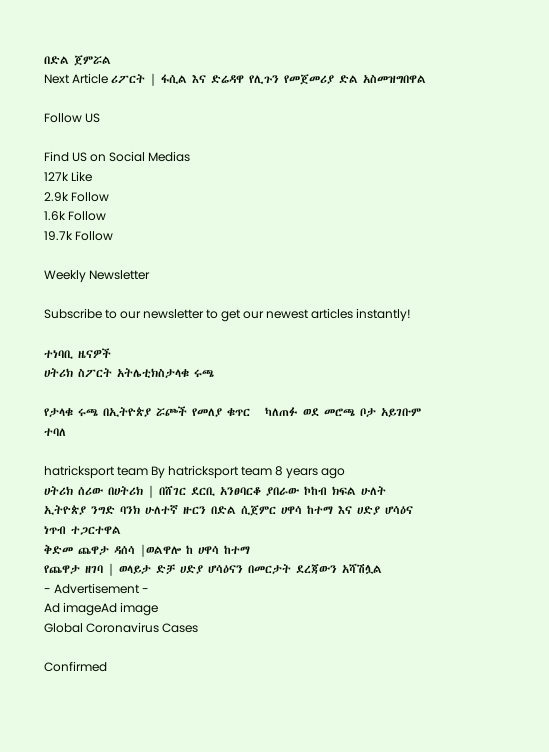በድል ጀምሯል
Next Article ሪፖርት | ፋሲል እና ድሬዳዋ የሊጉን የመጀመሪያ ድል አስመዝግበዋል

Follow US

Find US on Social Medias
127k Like
2.9k Follow
1.6k Follow
19.7k Follow

Weekly Newsletter

Subscribe to our newsletter to get our newest articles instantly!

ተነባቢ ዜናዎች
ሀትሪክ ስፖርት አትሌቲክስታላቁ ሩጫ

የታላቁ ሩጫ በኢትዮጵያ ሯጮች የመለያ ቁጥር   ካለጠፉ ወደ መሮጫ ቦታ አይገቡም ተባለ

hatricksport team By hatricksport team 8 years ago
ሀትሪክ ሰሪው በሀትሪክ | በሸገር ደርቢ አንፀባርቆ ያበራው ኮከብ ክፍል ሁለት
ኢትዮጵያ ንግድ ባንክ ሁለተኛ ዙርን በድል ሲጀምር ሀዋሳ ከተማ እና ሀድያ ሆሳዕና ነጥብ ተጋርተዋል
ቅድመ ጨዋታ ዳሰሳ |ወልዋሎ ከ ሀዋሳ ከተማ
የጨዋታ ዘገባ | ወላይታ ድቻ ሀድያ ሆሳዕናን በመርታት ደረጃውን አሻሽሏል
- Advertisement -
Ad imageAd image
Global Coronavirus Cases

Confirmed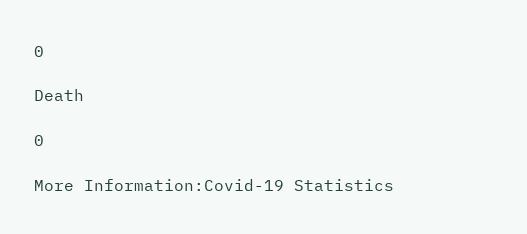0

Death

0

More Information:Covid-19 Statistics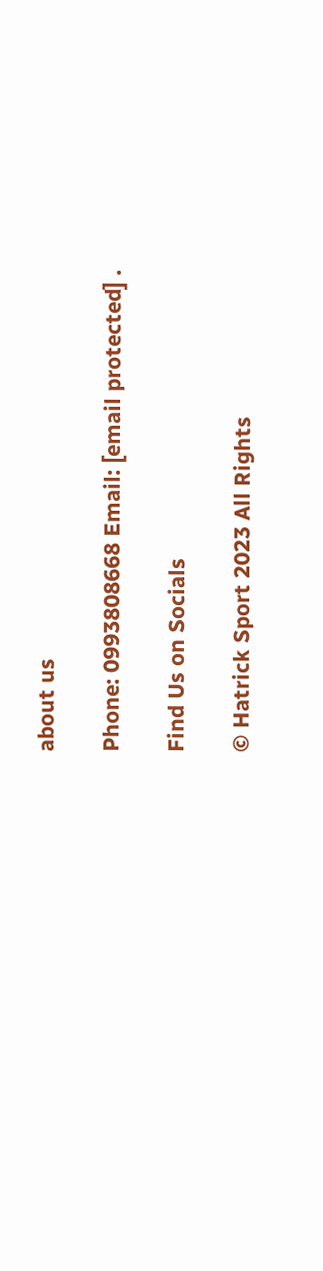about us

Phone: 0993808668 Email: [email protected] .

Find Us on Socials

© Hatrick Sport 2023 All Rights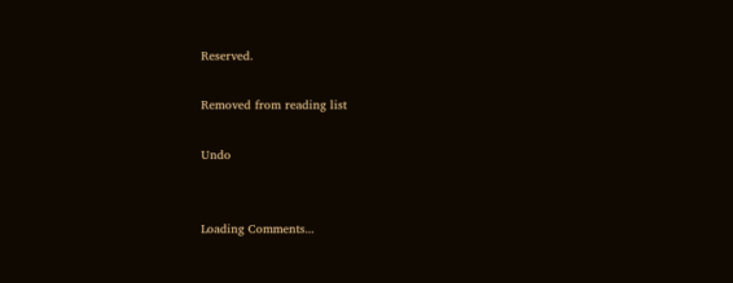Reserved.

Removed from reading list

Undo


Loading Comments...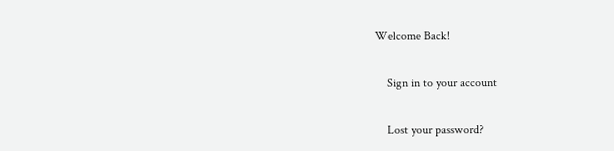Welcome Back!

    Sign in to your account

    Lost your password?